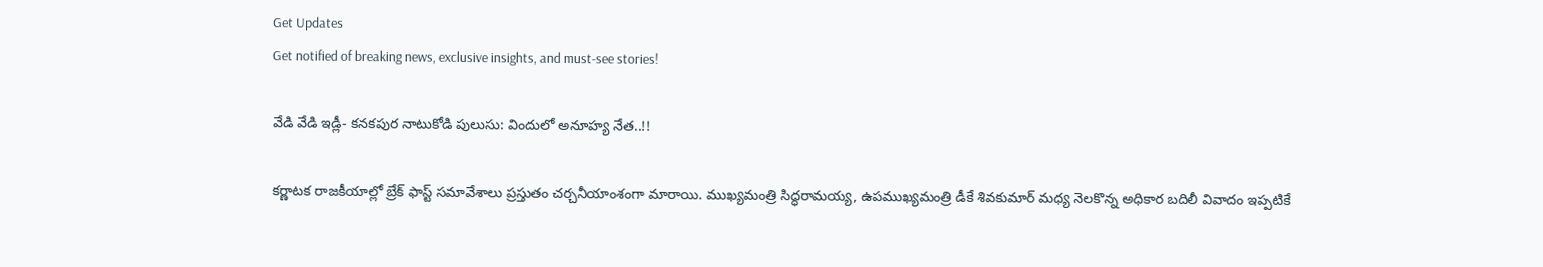Get Updates
Get notified of breaking news, exclusive insights, and must-see stories!

వేడి వేడి ఇడ్లీ- కనకపుర నాటుకోడి పులుసు: విందులో అనూహ్య నేత..!!

కర్ణాటక రాజకీయాల్లో బ్రేక్ ఫాస్ట్ సమావేశాలు ప్రస్తుతం చర్చనీయాంశంగా మారాయి. ముఖ్యమంత్రి సిద్ధరామయ్య, ఉపముఖ్యమంత్రి డీకే శివకుమార్ మధ్య నెలకొన్న అధికార బదిలీ వివాదం ఇప్పటికే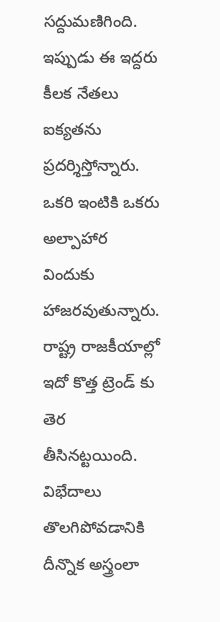సద్దుమణిగింది. ఇప్పుడు ఈ ఇద్దరు కీలక నేతలు ఐక్యతను ప్రదర్శిస్తోన్నారు. ఒకరి ఇంటికి ఒకరు అల్పాహార విందుకు హాజరవుతున్నారు. రాష్ట్ర రాజకీయాల్లో ఇదో కొత్త ట్రెండ్ కు తెర తీసినట్టయింది. విభేదాలు తొలగిపోవడానికి దీన్నొక అస్త్రంలా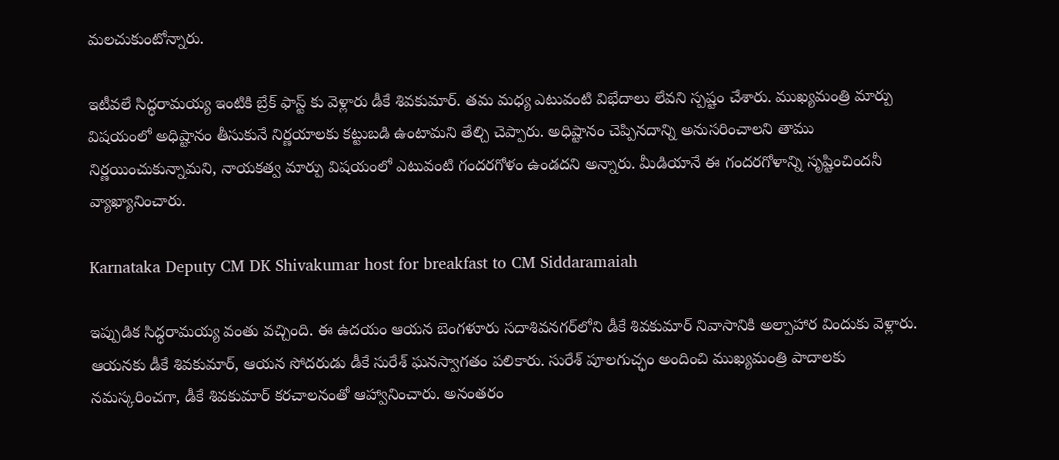మలచుకుంటోన్నారు.

ఇటీవలే సిద్ధరామయ్య ఇంటికి బ్రేక్ ఫాస్ట్ కు వెళ్లారు డీకే శివకుమార్. తమ మధ్య ఎటువంటి విభేదాలు లేవని స్పష్టం చేశారు. ముఖ్యమంత్రి మార్పు విషయంలో అధిష్టానం తీసుకునే నిర్ణయాలకు కట్టుబడి ఉంటామని తేల్చి చెప్పారు. అధిష్టానం చెప్పినదాన్ని అనుసరించాలని తాము నిర్ణయించుకున్నామని, నాయకత్వ మార్పు విషయంలో ఎటువంటి గందరగోళం ఉండదని అన్నారు. మీడియానే ఈ గందరగోళాన్ని సృష్టించిందనీ వ్యాఖ్యానించారు.

Karnataka Deputy CM DK Shivakumar host for breakfast to CM Siddaramaiah

ఇప్పుడిక సిద్ధరామయ్య వంతు వచ్చింది. ఈ ఉదయం ఆయన బెంగళూరు సదాశివనగర్‌లోని డీకే శివకుమార్ నివాసానికి అల్పాహార విందుకు వెళ్లారు. ఆయనకు డీకే శివకుమార్, ఆయన సోదరుడు డీకే సురేశ్ ఘనస్వాగతం పలికారు. సురేశ్ పూలగుచ్ఛం అందించి ముఖ్యమంత్రి పాదాలకు నమస్కరించగా, డీకే శివకుమార్ కరచాలనంతో ఆహ్వానించారు. అనంతరం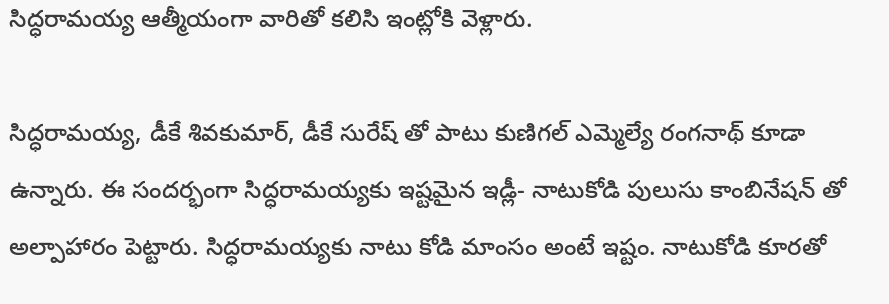సిద్ధరామయ్య ఆత్మీయంగా వారితో కలిసి ఇంట్లోకి వెళ్లారు.

సిద్ధరామయ్య, డీకే శివకుమార్, డీకే సురేష్ తో పాటు కుణిగల్ ఎమ్మెల్యే రంగనాథ్ కూడా ఉన్నారు. ఈ సందర్భంగా సిద్ధరామయ్యకు ఇష్టమైన ఇడ్లీ- నాటుకోడి పులుసు కాంబినేషన్ తో అల్పాహారం పెట్టారు. సిద్ధరామయ్యకు నాటు కోడి మాంసం అంటే ఇష్టం. నాటుకోడి కూరతో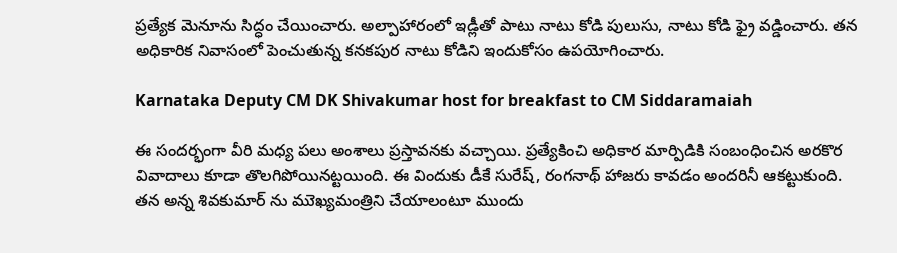ప్రత్యేక మెనూను సిద్ధం చేయించారు. అల్పాహారంలో ఇడ్లీతో పాటు నాటు కోడి పులుసు, నాటు కోడి ఫ్రై వడ్డించారు. తన అధికారిక నివాసంలో పెంచుతున్న కనకపుర నాటు కోడిని ఇందుకోసం ఉపయోగించారు.

Karnataka Deputy CM DK Shivakumar host for breakfast to CM Siddaramaiah

ఈ సందర్భంగా వీరి మధ్య పలు అంశాలు ప్రస్తావనకు వచ్చాయి. ప్రత్యేకించి అధికార మార్పిడికి సంబంధించిన అరకొర వివాదాలు కూడా తొలగిపోయినట్టయింది. ఈ విందుకు డీకే సురేష్, రంగనాథ్ హాజరు కావడం అందరినీ ఆకట్టుకుంది. తన అన్న శివకుమార్ ను ముెఖ్యమంత్రిని చేయాలంటూ ముందు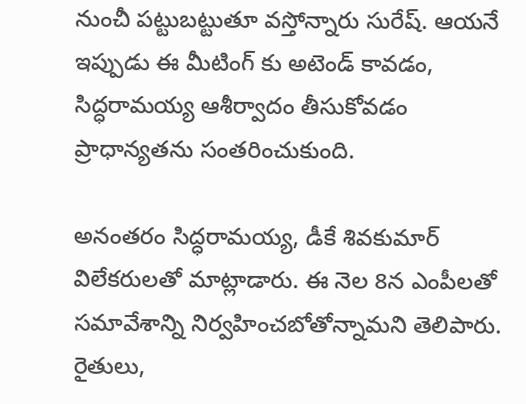నుంచీ పట్టుబట్టుతూ వస్తోన్నారు సురేష్. ఆయనే ఇప్పుడు ఈ మీటింగ్ కు అటెండ్ కావడం, సిద్ధరామయ్య ఆశీర్వాదం తీసుకోవడం ప్రాధాన్యతను సంతరించుకుంది.

అనంతరం సిద్ధరామయ్య, డీకే శివకుమార్ విలేకరులతో మాట్లాడారు. ఈ నెల 8న ఎంపీలతో సమావేశాన్ని నిర్వహించబోతోన్నామని తెలిపారు. రైతులు,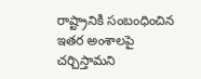రాష్ట్రానికి సంబంధించిన ఇతర అంశాలపై చర్చిస్తామని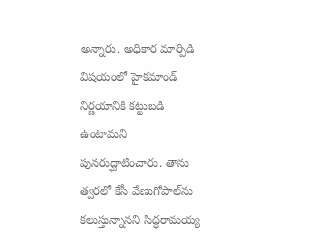అన్నారు. అధికార మార్పిడి విషయంలో హైకమాండ్ నిర్ణయానికి కట్టుబడి ఉంటామని పునరుద్ఘాటించారు. తాను త్వరలో కేసీ వేణుగోపాల్‌ను కలుస్తున్నానని సిద్ధరామయ్య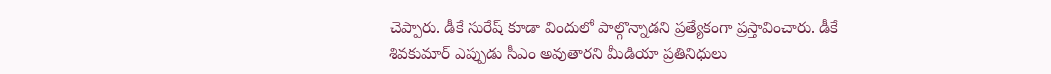చెప్పారు. డీకే సురేష్ కూడా విందులో పాల్గొన్నాడని ప్రత్యేకంగా ప్రస్తావించారు. డీకే శివకుమార్ ఎప్పుడు సీఎం అవుతారని మీడియా ప్రతినిధులు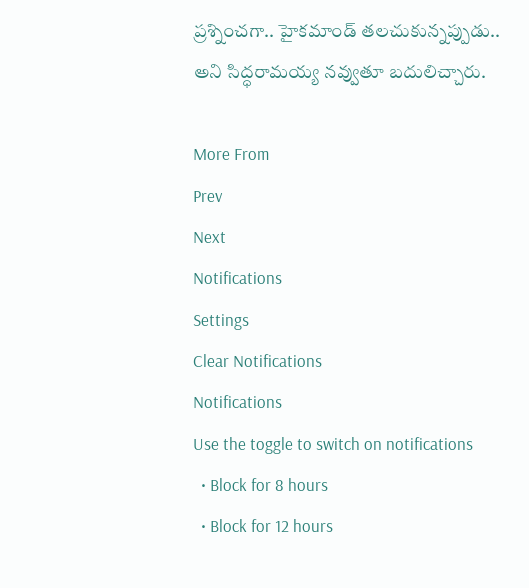ప్రశ్నించగా.. హైకమాండ్ తలచుకున్నప్పుడు.. అని సిద్ధరామయ్య నవ్వుతూ బదులిచ్చారు.

More From
Prev
Next
Notifications
Settings
Clear Notifications
Notifications
Use the toggle to switch on notifications
  • Block for 8 hours
  • Block for 12 hours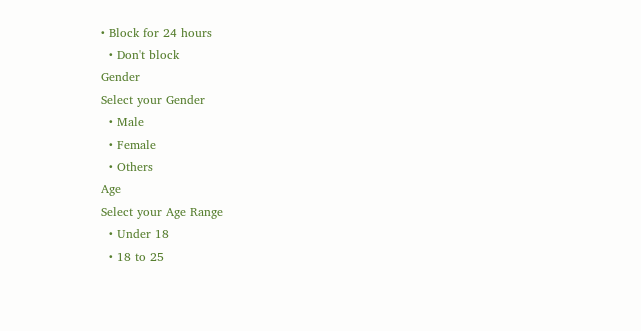• Block for 24 hours
  • Don't block
Gender
Select your Gender
  • Male
  • Female
  • Others
Age
Select your Age Range
  • Under 18
  • 18 to 25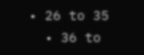• 26 to 35
  • 36 to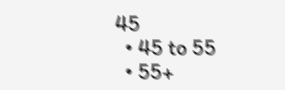45
  • 45 to 55
  • 55+